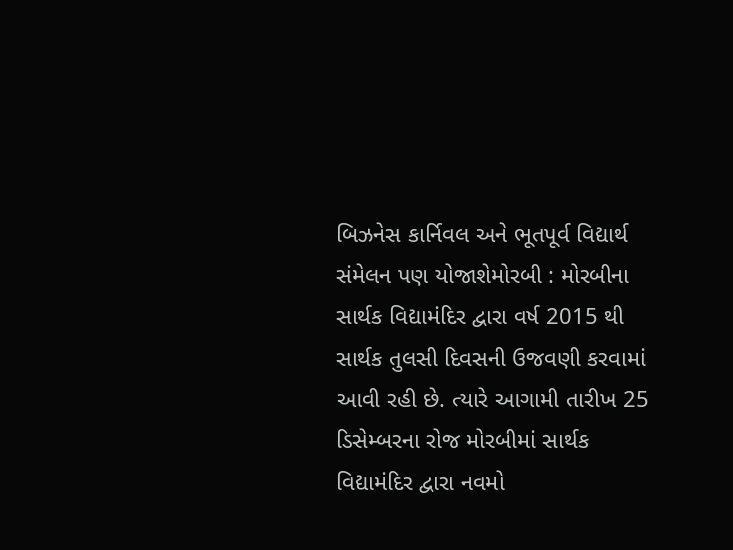બિઝનેસ કાર્નિવલ અને ભૂતપૂર્વ વિદ્યાર્થ સંમેલન પણ યોજાશેમોરબી : મોરબીના સાર્થક વિદ્યામંદિર દ્વારા વર્ષ 2015 થી સાર્થક તુલસી દિવસની ઉજવણી કરવામાં આવી રહી છે. ત્યારે આગામી તારીખ 25 ડિસેમ્બરના રોજ મોરબીમાં સાર્થક વિદ્યામંદિર દ્વારા નવમો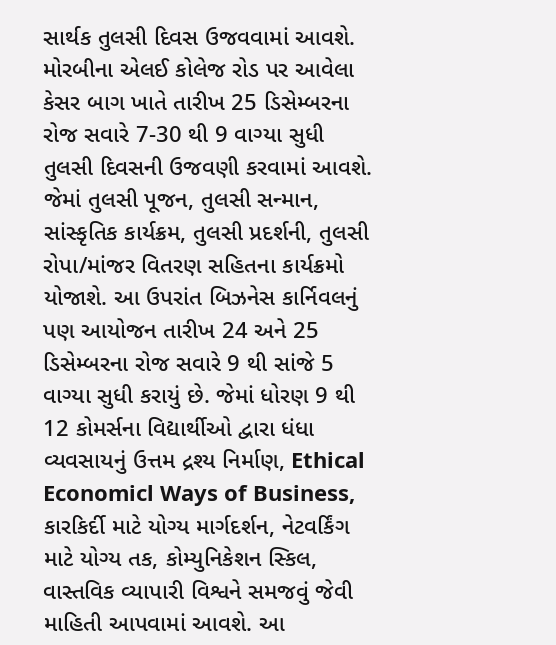સાર્થક તુલસી દિવસ ઉજવવામાં આવશે. મોરબીના એલઈ કોલેજ રોડ પર આવેલા કેસર બાગ ખાતે તારીખ 25 ડિસેમ્બરના રોજ સવારે 7-30 થી 9 વાગ્યા સુધી તુલસી દિવસની ઉજવણી કરવામાં આવશે. જેમાં તુલસી પૂજન, તુલસી સન્માન, સાંસ્કૃતિક કાર્યક્રમ, તુલસી પ્રદર્શની, તુલસી રોપા/માંજર વિતરણ સહિતના કાર્યક્રમો યોજાશે. આ ઉપરાંત બિઝનેસ કાર્નિવલનું પણ આયોજન તારીખ 24 અને 25 ડિસેમ્બરના રોજ સવારે 9 થી સાંજે 5 વાગ્યા સુધી કરાયું છે. જેમાં ધોરણ 9 થી 12 કોમર્સના વિદ્યાર્થીઓ દ્વારા ધંધા વ્યવસાયનું ઉત્તમ દ્રશ્ય નિર્માણ, Ethical Economicl Ways of Business, કારકિર્દી માટે યોગ્ય માર્ગદર્શન, નેટવર્કિંગ માટે યોગ્ય તક, કોમ્યુનિકેશન સ્કિલ, વાસ્તવિક વ્યાપારી વિશ્વને સમજવું જેવી માહિતી આપવામાં આવશે. આ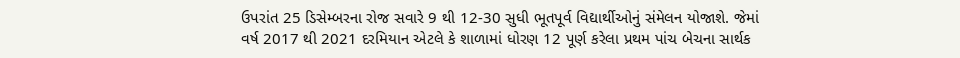ઉપરાંત 25 ડિસેમ્બરના રોજ સવારે 9 થી 12-30 સુધી ભૂતપૂર્વ વિદ્યાર્થીઓનું સંમેલન યોજાશે. જેમાં વર્ષ 2017 થી 2021 દરમિયાન એટલે કે શાળામાં ધોરણ 12 પૂર્ણ કરેલા પ્રથમ પાંચ બેચના સાર્થક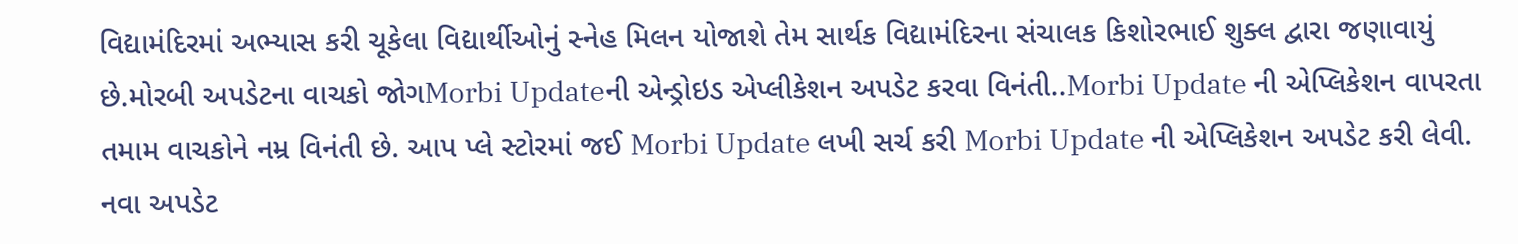વિદ્યામંદિરમાં અભ્યાસ કરી ચૂકેલા વિદ્યાર્થીઓનું સ્નેહ મિલન યોજાશે તેમ સાર્થક વિદ્યામંદિરના સંચાલક કિશોરભાઈ શુક્લ દ્વારા જણાવાયું છે.મોરબી અપડેટના વાચકો જોગMorbi Updateની એન્ડ્રોઇડ એપ્લીકેશન અપડેટ કરવા વિનંતી..Morbi Update ની એપ્લિકેશન વાપરતા તમામ વાચકોને નમ્ર વિનંતી છે. આપ પ્લે સ્ટોરમાં જઈ Morbi Update લખી સર્ચ કરી Morbi Update ની એપ્લિકેશન અપડેટ કરી લેવી. નવા અપડેટ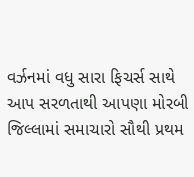વર્ઝનમાં વધુ સારા ફિચર્સ સાથે આપ સરળતાથી આપણા મોરબી જિલ્લામાં સમાચારો સૌથી પ્રથમ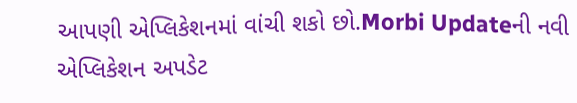આપણી એપ્લિકેશનમાં વાંચી શકો છો.Morbi Updateની નવી એપ્લિકેશન અપડેટ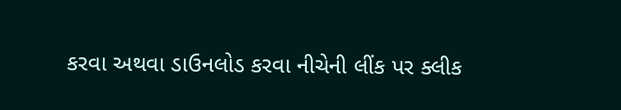કરવા અથવા ડાઉનલોડ કરવા નીચેની લીંક પર ક્લીક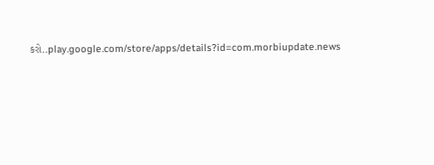કરો..play.google.com/store/apps/details?id=com.morbiupdate.news